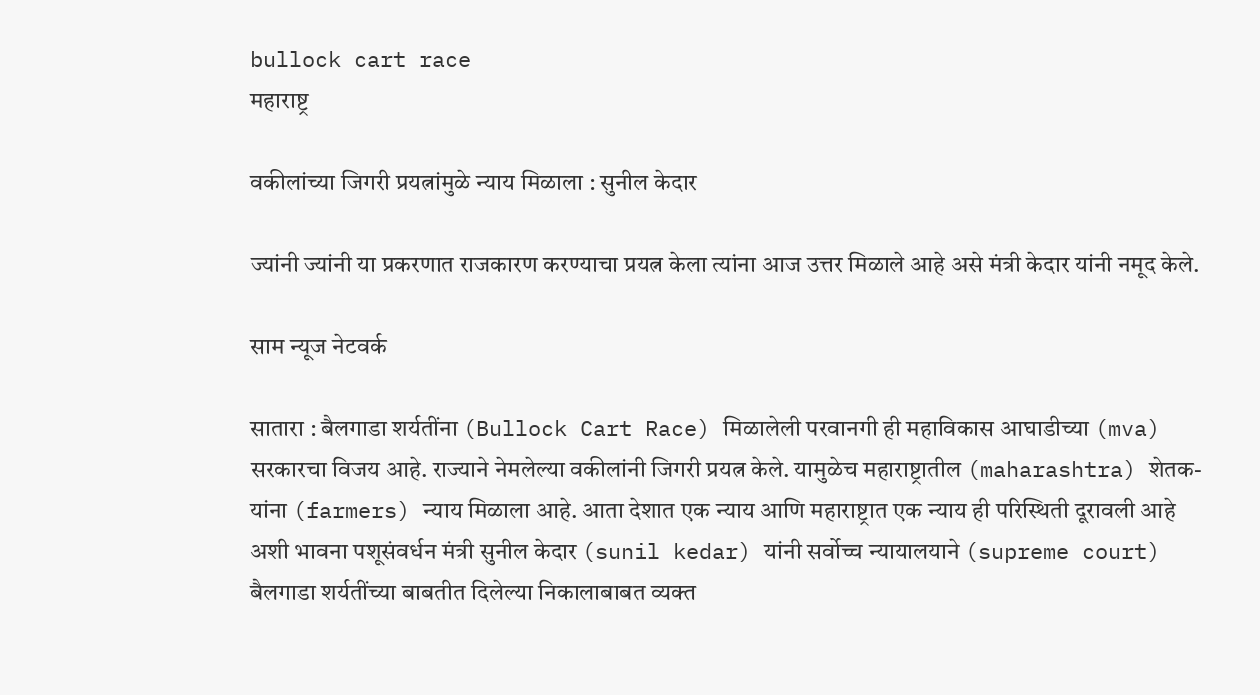bullock cart race
महाराष्ट्र

वकीलांच्या जिगरी प्रयत्नांमुळे न्याय मिळाला : सुनील केदार

ज्यांनी ज्यांनी या प्रकरणात राजकारण करण्याचा प्रयत्न केला त्यांना आज उत्तर मिळाले आहे असे मंत्री केदार यांनी नमूद केले.

साम न्यूज नेटवर्क

सातारा : बैलगाडा शर्यतींना (Bullock Cart Race) मिळालेली परवानगी ही महाविकास आघाडीच्या (mva) सरकारचा विजय आहे. राज्याने नेमलेल्या वकीलांनी जिगरी प्रयत्न केले. यामुळेच महाराष्ट्रातील (maharashtra) शेतक-यांना (farmers) न्याय मिळाला आहे. आता देशात एक न्याय आणि महाराष्ट्रात एक न्याय ही परिस्थिती दूरावली आहे अशी भावना पशूसंवर्धन मंत्री सुनील केदार (sunil kedar) यांनी सर्वोच्च न्यायालयाने (supreme court) बैलगाडा शर्यतींच्या बाबतीत दिलेल्या निकालाबाबत व्यक्त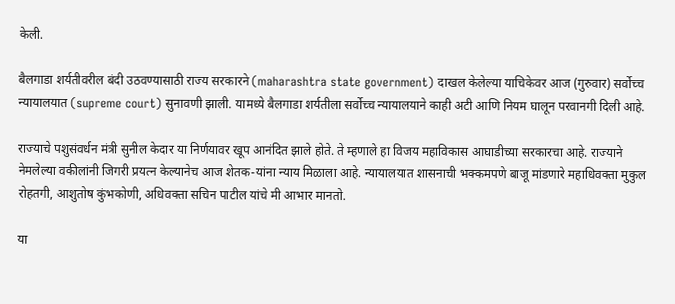केली.

बैलगाडा शर्यतीवरील बंदी उठवण्यासाठी राज्य सरकारने (maharashtra state government) दाखल केलेल्या याचिकेवर आज (गुरुवार) सर्वोच्च न्यायालयात (supreme court) सुनावणी झाली. यामध्ये बैलगाडा शर्यतीला सर्वोच्च न्यायालयाने काही अटी आणि नियम घालून परवानगी दिली आहे.

राज्याचे पशुसंवर्धन मंत्री सुनील केदार या निर्णयावर खूप आनंदित झाले होते. ते म्हणाले हा विजय महाविकास आघाडीच्या सरकारचा आहे. राज्याने नेमलेल्या वकीलांनी जिगरी प्रयत्न केल्यानेच आज शेतक-यांना न्याय मिळाला आहे. न्यायालयात शासनाची भक्कमपणे बाजू मांडणारे महाधिवक्ता मुकुल रोहतगी, आशुतोष कुंभकोणी, अधिवक्ता सचिन पाटील यांचे मी आभार मानतो.

या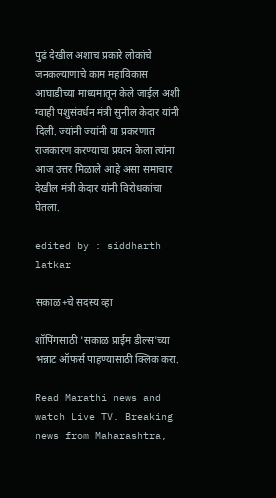पुढं देखील अशाच प्रकारे लोकांचे जनकल्याणाचे काम महाविकास आघाडीच्या माध्यमातून केले जाईल अशी ग्वाही पशुसंवर्धन मंत्री सुनील केदार यांनी दिली. ज्यांनी ज्यांनी या प्रकरणात राजकारण करण्याचा प्रयत्न केला त्यांना आज उत्तर मिळाले आहे असा समाचार देखील मंत्री केदार यांनी विरोधकांचा घेतला.

edited by : siddharth latkar

सकाळ+चे सदस्य व्हा

शॉपिंगसाठी 'सकाळ प्राईम डील्स'च्या भन्नाट ऑफर्स पाहण्यासाठी क्लिक करा.

Read Marathi news and watch Live TV. Breaking news from Maharashtra,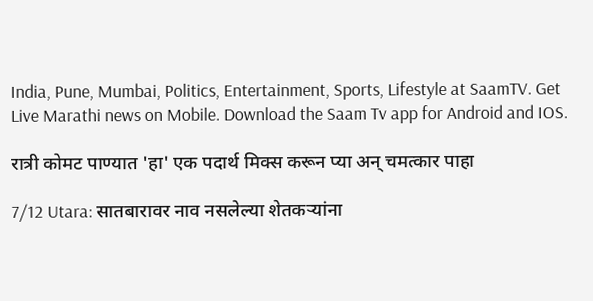India, Pune, Mumbai, Politics, Entertainment, Sports, Lifestyle at SaamTV. Get Live Marathi news on Mobile. Download the Saam Tv app for Android and IOS.

रात्री कोमट पाण्यात 'हा' एक पदार्थ मिक्स करून प्या अन् चमत्कार पाहा

7/12 Utara: सातबारावर नाव नसलेल्या शेतकऱ्यांना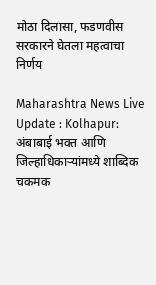मोठा दिलासा, फडणवीस सरकारने घेतला महत्वाचा निर्णय

Maharashtra News Live Update : Kolhapur: अंबाबाई भक्त आणि जिल्हाधिकाऱ्यांमध्ये शाब्दिक चकमक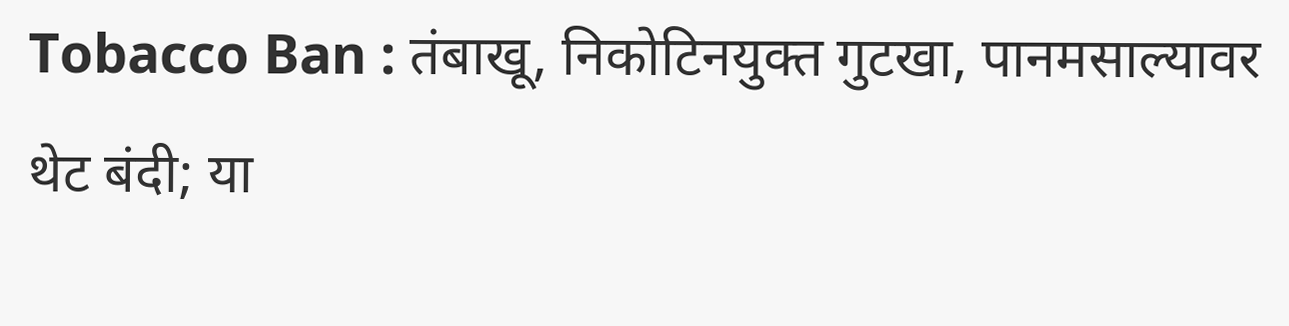Tobacco Ban : तंबाखू, निकोटिनयुक्त गुटखा, पानमसाल्यावर थेट बंदी; या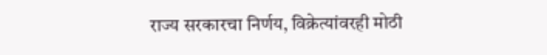राज्य सरकारचा निर्णय, विक्रेत्यांवरही मोठी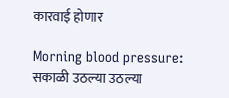कारवाई होणार

Morning blood pressure: सकाळी उठल्या उठल्या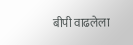बीपी वाढलेला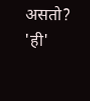असतो? 'ही'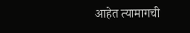आहेत त्यामागची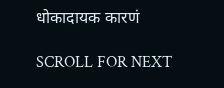धोकादायक कारणं

SCROLL FOR NEXT